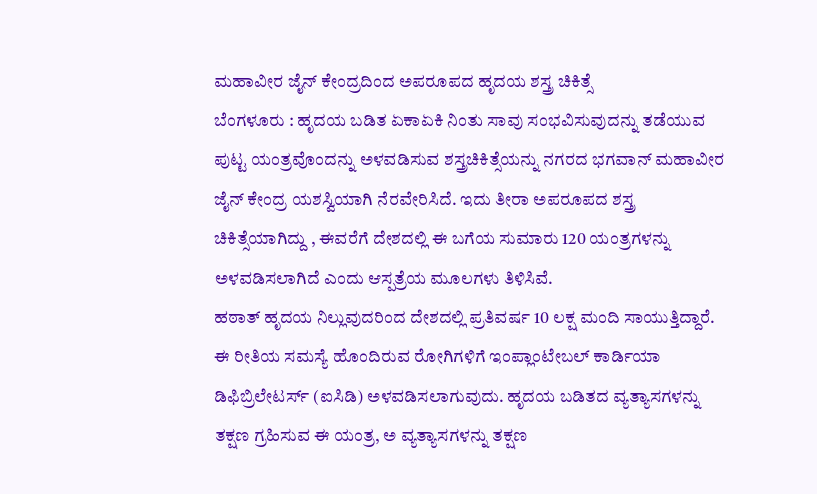ಮಹಾವೀರ ಜೈನ್ ಕೇಂದ್ರದಿಂದ ಅಪರೂಪದ ಹೃದಯ ಶಸ್ತ್ರ ಚಿಕಿತ್ಸೆ
ಬೆಂಗಳೂರು : ಹೃದಯ ಬಡಿತ ಏಕಾಏಕಿ ನಿಂತು ಸಾವು ಸಂಭವಿಸುವುದನ್ನು ತಡೆಯುವ ಪುಟ್ಟ ಯಂತ್ರವೊಂದನ್ನು ಅಳವಡಿಸುವ ಶಸ್ತ್ರಚಿಕಿತ್ಸೆಯನ್ನು ನಗರದ ಭಗವಾನ್ ಮಹಾವೀರ ಜೈನ್ ಕೇಂದ್ರ ಯಶಸ್ವಿಯಾಗಿ ನೆರವೇರಿಸಿದೆ. ಇದು ತೀರಾ ಅಪರೂಪದ ಶಸ್ತ್ರ ಚಿಕಿತ್ಸೆಯಾಗಿದ್ದು , ಈವರೆಗೆ ದೇಶದಲ್ಲಿ ಈ ಬಗೆಯ ಸುಮಾರು 120 ಯಂತ್ರಗಳನ್ನು ಅಳವಡಿಸಲಾಗಿದೆ ಎಂದು ಆಸ್ಪತ್ರೆಯ ಮೂಲಗಳು ತಿಳಿಸಿವೆ.
ಹಠಾತ್ ಹೃದಯ ನಿಲ್ಲುವುದರಿಂದ ದೇಶದಲ್ಲಿ ಪ್ರತಿವರ್ಷ 10 ಲಕ್ಷ ಮಂದಿ ಸಾಯುತ್ತಿದ್ದಾರೆ. ಈ ರೀತಿಯ ಸಮಸ್ಯೆ ಹೊಂದಿರುವ ರೋಗಿಗಳಿಗೆ ಇಂಪ್ಲಾಂಟೇಬಲ್ ಕಾರ್ಡಿಯಾ ಡಿಫಿಬ್ರಿಲೇಟರ್ಸ್ (ಐಸಿಡಿ) ಅಳವಡಿಸಲಾಗುವುದು. ಹೃದಯ ಬಡಿತದ ವ್ಯತ್ಯಾಸಗಳನ್ನು ತಕ್ಷಣ ಗ್ರಹಿಸುವ ಈ ಯಂತ್ರ, ಅ ವ್ಯತ್ಯಾಸಗಳನ್ನು ತಕ್ಷಣ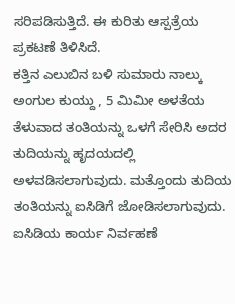ಸರಿಪಡಿಸುತ್ತಿದೆ. ಈ ಕುರಿತು ಆಸ್ಪತ್ರೆಯ ಪ್ರಕಟಣೆ ತಿಳಿಸಿದೆ.
ಕತ್ತಿನ ಎಲುಬಿನ ಬಳಿ ಸುಮಾರು ನಾಲ್ಕು ಅಂಗುಲ ಕುಯ್ದು , 5 ಮಿಮೀ ಅಳತೆಯ ತೆಳುವಾದ ತಂತಿಯನ್ನು ಒಳಗೆ ಸೇರಿಸಿ ಅದರ ತುದಿಯನ್ನು ಹೃದಯದಲ್ಲಿ ಅಳವಡಿಸಲಾಗುವುದು. ಮತ್ತೊಂದು ತುದಿಯ ತಂತಿಯನ್ನು ಐಸಿಡಿಗೆ ಜೋಡಿಸಲಾಗುವುದು. ಐಸಿಡಿಯ ಕಾರ್ಯ ನಿರ್ವಹಣೆ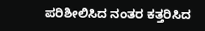ಪರಿಶೀಲಿಸಿದ ನಂತರ ಕತ್ತರಿಸಿದ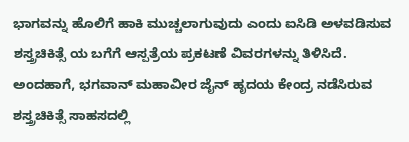ಭಾಗವನ್ನು ಹೊಲಿಗೆ ಹಾಕಿ ಮುಚ್ಚಲಾಗುವುದು ಎಂದು ಐಸಿಡಿ ಅಳವಡಿಸುವ ಶಸ್ತ್ರಚಿಕಿತ್ಸೆ ಯ ಬಗೆಗೆ ಆಸ್ಪತ್ರೆಯ ಪ್ರಕಟಣೆ ವಿವರಗಳನ್ನು ತಿಳಿಸಿದೆ. ಅಂದಹಾಗೆ, ಭಗವಾನ್ ಮಹಾವೀರ ಜೈನ್ ಹೃದಯ ಕೇಂದ್ರ ನಡೆಸಿರುವ ಶಸ್ತ್ರಚಿಕಿತ್ಸೆ ಸಾಹಸದಲ್ಲಿ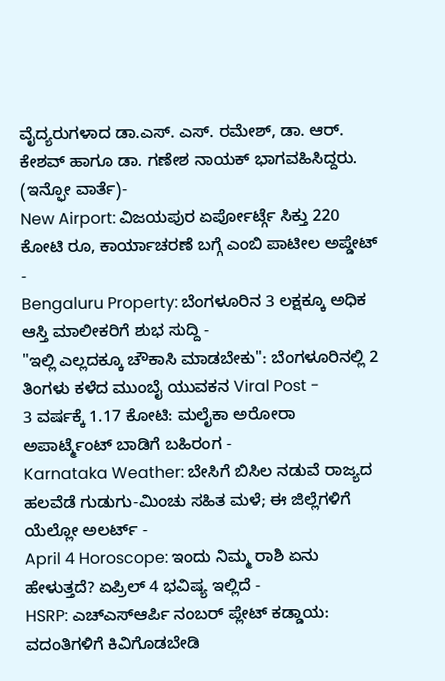ವೈದ್ಯರುಗಳಾದ ಡಾ.ಎಸ್. ಎಸ್. ರಮೇಶ್, ಡಾ. ಆರ್. ಕೇಶವ್ ಹಾಗೂ ಡಾ. ಗಣೇಶ ನಾಯಕ್ ಭಾಗವಹಿಸಿದ್ದರು.
(ಇನ್ಫೋ ವಾರ್ತೆ)-
New Airport: ವಿಜಯಪುರ ಏರ್ಪೋರ್ಟ್ಗೆ ಸಿಕ್ತು 220 ಕೋಟಿ ರೂ, ಕಾರ್ಯಾಚರಣೆ ಬಗ್ಗೆ ಎಂಬಿ ಪಾಟೀಲ ಅಪ್ಡೇಟ್ -
Bengaluru Property: ಬೆಂಗಳೂರಿನ 3 ಲಕ್ಷಕ್ಕೂ ಅಧಿಕ ಆಸ್ತಿ ಮಾಲೀಕರಿಗೆ ಶುಭ ಸುದ್ದಿ -
"ಇಲ್ಲಿ ಎಲ್ಲದಕ್ಕೂ ಚೌಕಾಸಿ ಮಾಡಬೇಕು": ಬೆಂಗಳೂರಿನಲ್ಲಿ 2 ತಿಂಗಳು ಕಳೆದ ಮುಂಬೈ ಯುವಕನ Viral Post -
3 ವರ್ಷಕ್ಕೆ 1.17 ಕೋಟಿ: ಮಲೈಕಾ ಅರೋರಾ ಅಪಾರ್ಟ್ಮೆಂಟ್ ಬಾಡಿಗೆ ಬಹಿರಂಗ -
Karnataka Weather: ಬೇಸಿಗೆ ಬಿಸಿಲ ನಡುವೆ ರಾಜ್ಯದ ಹಲವೆಡೆ ಗುಡುಗು-ಮಿಂಚು ಸಹಿತ ಮಳೆ; ಈ ಜಿಲ್ಲೆಗಳಿಗೆ ಯೆಲ್ಲೋ ಅಲರ್ಟ್ -
April 4 Horoscope: ಇಂದು ನಿಮ್ಮ ರಾಶಿ ಏನು ಹೇಳುತ್ತದೆ? ಏಪ್ರಿಲ್ 4 ಭವಿಷ್ಯ ಇಲ್ಲಿದೆ -
HSRP: ಎಚ್ಎಸ್ಆರ್ಪಿ ನಂಬರ್ ಪ್ಲೇಟ್ ಕಡ್ಡಾಯ: ವದಂತಿಗಳಿಗೆ ಕಿವಿಗೊಡಬೇಡಿ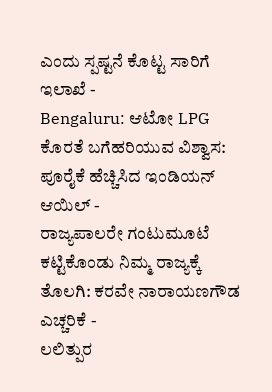ಎಂದು ಸ್ಪಷ್ಟನೆ ಕೊಟ್ಟ ಸಾರಿಗೆ ಇಲಾಖೆ -
Bengaluru: ಆಟೋ LPG ಕೊರತೆ ಬಗೆಹರಿಯುವ ವಿಶ್ವಾಸ: ಪೂರೈಕೆ ಹೆಚ್ಚಿಸಿದ ಇಂಡಿಯನ್ ಆಯಿಲ್ -
ರಾಜ್ಯಪಾಲರೇ ಗಂಟುಮೂಟೆ ಕಟ್ಟಿಕೊಂಡು ನಿಮ್ಮ ರಾಜ್ಯಕ್ಕೆ ತೊಲಗಿ: ಕರವೇ ನಾರಾಯಣಗೌಡ ಎಚ್ಚರಿಕೆ -
ಲಲಿತ್ಪುರ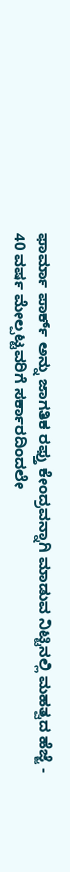ಫಾರ್ಮಾ ಪಾರ್ಕ್ ಅನ್ನು ಜಾಗತಿಕ ರಫ್ತು ಕೇಂದ್ರವನ್ನಾಗಿ ಮಾಡುವ ನಿಟ್ಟಿನಲ್ಲಿ ಮಹತ್ವದ ಹೆಜ್ಜೆ -
40 ವರ್ಷ ಮೇಲ್ಪಟ್ಟವರಿಗೆ ಸರ್ಕಾರದಿಂದಲೇ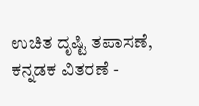ಉಚಿತ ದೃಷ್ಟಿ ತಪಾಸಣೆ, ಕನ್ನಡಕ ವಿತರಣೆ -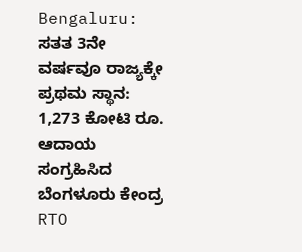Bengaluru: ಸತತ 3ನೇ ವರ್ಷವೂ ರಾಜ್ಯಕ್ಕೇ ಪ್ರಥಮ ಸ್ಥಾನ: 1,273 ಕೋಟಿ ರೂ. ಆದಾಯ ಸಂಗ್ರಹಿಸಿದ ಬೆಂಗಳೂರು ಕೇಂದ್ರ RTO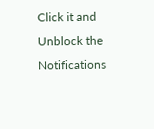Click it and Unblock the Notifications